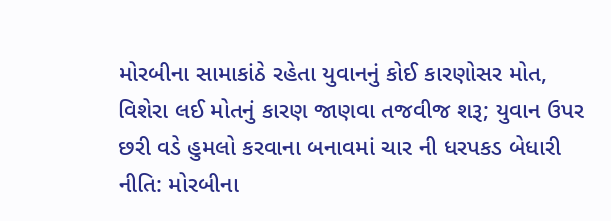મોરબીના સામાકાંઠે રહેતા યુવાનનું કોઈ કારણોસર મોત, વિશેરા લઈ મોતનું કારણ જાણવા તજવીજ શરૂ; યુવાન ઉપર છરી વડે હુમલો કરવાના બનાવમાં ચાર ની ધરપકડ બેધારી નીતિ: મોરબીના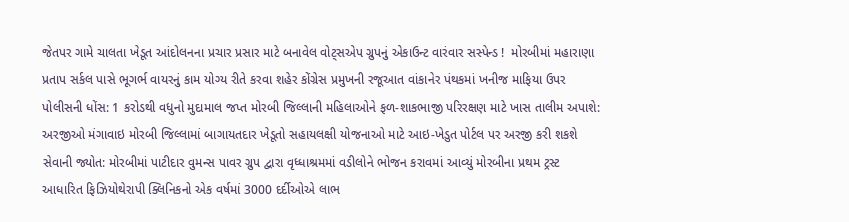જેતપર ગામે ચાલતા ખેડૂત આંદોલનના પ્રચાર પ્રસાર માટે બનાવેલ વોટ્સએપ ગ્રુપનું એકાઉન્ટ વારંવાર સસ્પેન્ડ !  મોરબીમાં મહારાણા પ્રતાપ સર્કલ પાસે ભૂગર્ભ વાયરનું કામ યોગ્ય રીતે કરવા શહેર કોંગ્રેસ પ્રમુખની રજૂઆત વાંકાનેર પંથકમાં ખનીજ માફિયા ઉપર પોલીસની ધોંસ: 1 કરોડથી વધુનો મુદામાલ જપ્ત મોરબી જિલ્લાની મહિલાઓને ફળ-શાકભાજી પરિરક્ષણ માટે ખાસ તાલીમ અપાશે: અરજીઓ મંગાવાઇ મોરબી જિલ્લામાં બાગાયતદાર ખેડૂતો સહાયલક્ષી યોજનાઓ માટે આઇ-ખેડુત પોર્ટલ પર અરજી કરી શકશે સેવાની જ્યોત: મોરબીમાં પાટીદાર વુમન્સ પાવર ગ્રુપ દ્વારા વૃધ્ધાશ્રમમાં વડીલોને ભોજન કરાવમાં આવ્યું મોરબીના પ્રથમ ટ્રસ્ટ આધારિત ફિઝિયોથેરાપી ક્લિનિકનો એક વર્ષમાં 3000 દર્દીઓએ લાભ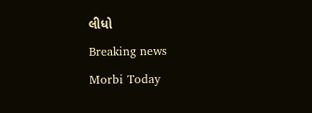લીધો
Breaking news
Morbi Today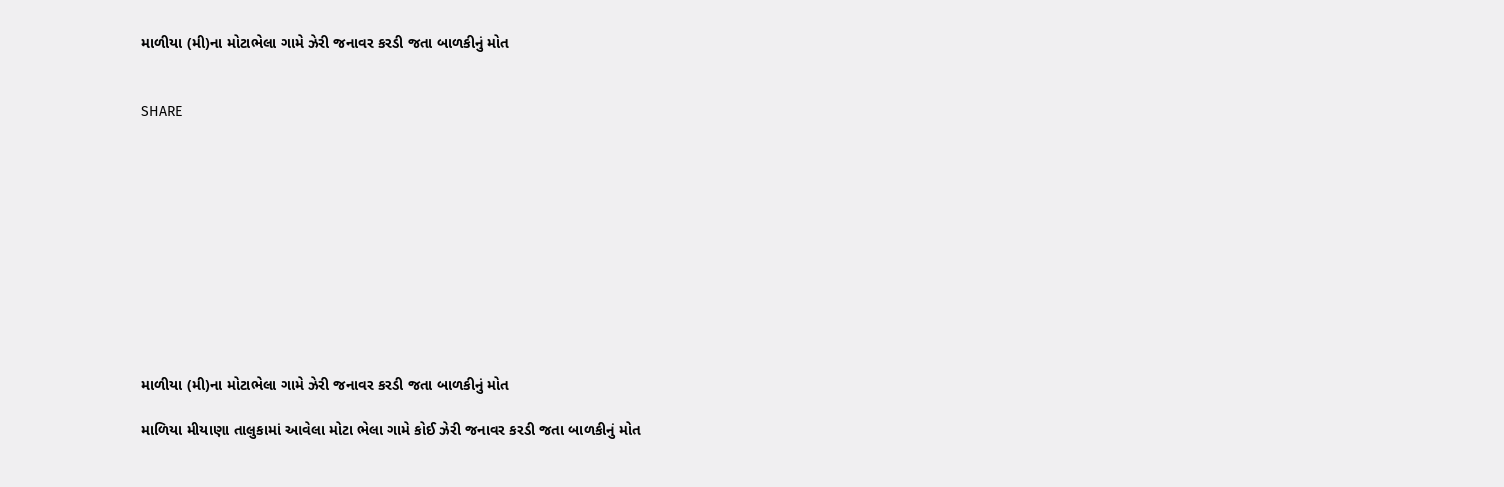માળીયા (મી)ના મોટાભેલા ગામે ઝેરી જનાવર કરડી જતા બાળકીનું મોત


SHARE











માળીયા (મી)ના મોટાભેલા ગામે ઝેરી જનાવર કરડી જતા બાળકીનું મોત

માળિયા મીયાણા તાલુકામાં આવેલા મોટા ભેલા ગામે કોઈ ઝેરી જનાવર કરડી જતા બાળકીનું મોત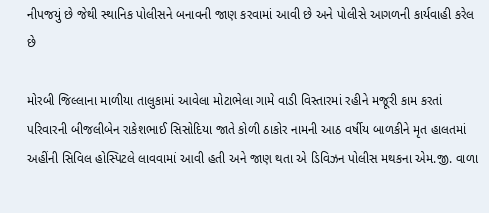નીપજયું છે જેથી સ્થાનિક પોલીસને બનાવની જાણ કરવામાં આવી છે અને પોલીસે આગળની કાર્યવાહી કરેલ છે

મોરબી જિલ્લાના માળીયા તાલુકામાં આવેલા મોટાભેલા ગામે વાડી વિસ્તારમાં રહીને મજૂરી કામ કરતાં પરિવારની બીજલીબેન રાકેશભાઈ સિસોદિયા જાતે કોળી ઠાકોર નામની આઠ વર્ષીય બાળકીને મૃત હાલતમાં અહીંની સિવિલ હોસ્પિટલે લાવવામાં આવી હતી અને જાણ થતા એ ડિવિઝન પોલીસ મથકના એમ.જી. વાળા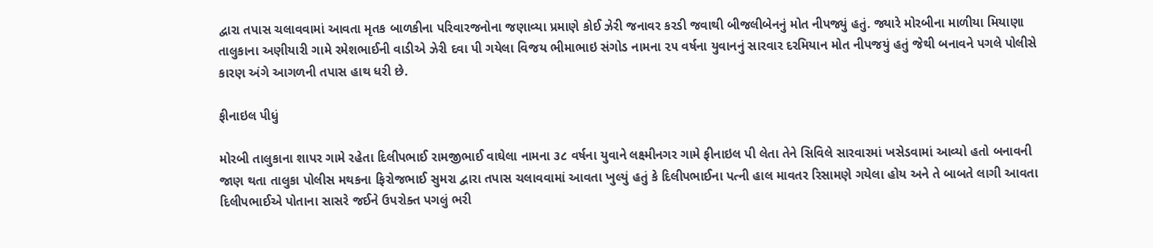દ્વારા તપાસ ચલાવવામાં આવતા મૃતક બાળકીના પરિવારજનોના જણાવ્યા પ્રમાણે કોઈ ઝેરી જનાવર કરડી જવાથી બીજલીબેનનું મોત નીપજ્યું હતું. જ્યારે મોરબીના માળીયા મિયાણા તાલુકાના અણીયારી ગામે રમેશભાઈની વાડીએ ઝેરી દવા પી ગયેલા વિજય ભીમાભાઇ સંગોડ નામના ૨૫ વર્ષના યુવાનનું સારવાર દરમિયાન મોત નીપજયું હતું જેથી બનાવને પગલે પોલીસે કારણ અંગે આગળની તપાસ હાથ ધરી છે.

ફીનાઇલ પીધું

મોરબી તાલુકાના શાપર ગામે રહેતા દિલીપભાઈ રામજીભાઈ વાઘેલા નામના ૩૮ વર્ષના યુવાને લક્ષ્મીનગર ગામે ફીનાઇલ પી લેતા તેને સિવિલે સારવારમાં ખસેડવામાં આવ્યો હતો બનાવની જાણ થતા તાલુકા પોલીસ મથકના ફિરોજભાઈ સુમરા દ્વારા તપાસ ચલાવવામાં આવતા ખુલ્યું હતું કે દિલીપભાઈના પત્ની હાલ માવતર રિસામણે ગયેલા હોય અને તે બાબતે લાગી આવતા દિલીપભાઈએ પોતાના સાસરે જઈને ઉપરોક્ત પગલું ભરી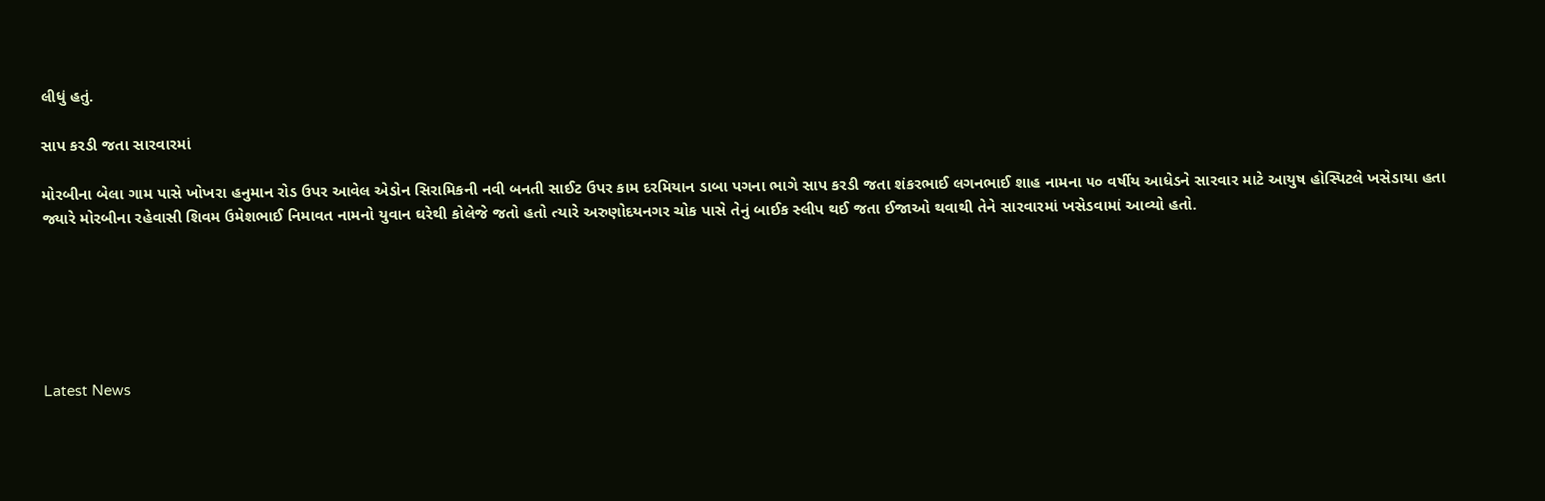લીધું હતું.

સાપ કરડી જતા સારવારમાં

મોરબીના બેલા ગામ પાસે ખોખરા હનુમાન રોડ ઉપર આવેલ એડોન સિરામિકની નવી બનતી સાઈટ ઉપર કામ દરમિયાન ડાબા પગના ભાગે સાપ કરડી જતા શંકરભાઈ લગનભાઈ શાહ નામના ૫૦ વર્ષીય આધેડને સારવાર માટે આયુષ હોસ્પિટલે ખસેડાયા હતા જ્યારે મોરબીના રહેવાસી શિવમ ઉમેશભાઈ નિમાવત નામનો યુવાન ઘરેથી કોલેજે જતો હતો ત્યારે અરુણોદયનગર ચોક પાસે તેનું બાઈક સ્લીપ થઈ જતા ઈજાઓ થવાથી તેને સારવારમાં ખસેડવામાં આવ્યો હતો.






Latest News